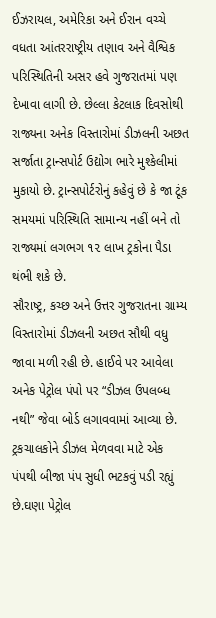ઈઝરાયલ, અમેરિકા અને ઈરાન વચ્ચે વધતા આંતરરાષ્ટ્રીય તણાવ અને વૈશ્વિક પરિસ્થિતિની અસર હવે ગુજરાતમાં પણ દેખાવા લાગી છે. છેલ્લા કેટલાક દિવસોથી રાજ્યના અનેક વિસ્તારોમાં ડીઝલની અછત સર્જાતા ટ્રાન્સપોર્ટ ઉદ્યોગ ભારે મુશ્કેલીમાં મુકાયો છે. ટ્રાન્સપોર્ટરોનું કહેવું છે કે જા ટૂંક સમયમાં પરિસ્થિતિ સામાન્ય નહીં બને તો રાજ્યમાં લગભગ ૧૨ લાખ ટ્રકોના પૈડા થંભી શકે છે.
સૌરાષ્ટ્ર, કચ્છ અને ઉત્તર ગુજરાતના ગ્રામ્ય વિસ્તારોમાં ડીઝલની અછત સૌથી વધુ જાવા મળી રહી છે. હાઈવે પર આવેલા અનેક પેટ્રોલ પંપો પર “ડીઝલ ઉપલબ્ધ નથી” જેવા બોર્ડ લગાવવામાં આવ્યા છે. ટ્રકચાલકોને ડીઝલ મેળવવા માટે એક પંપથી બીજા પંપ સુધી ભટકવું પડી રહ્યું છે.ઘણા પેટ્રોલ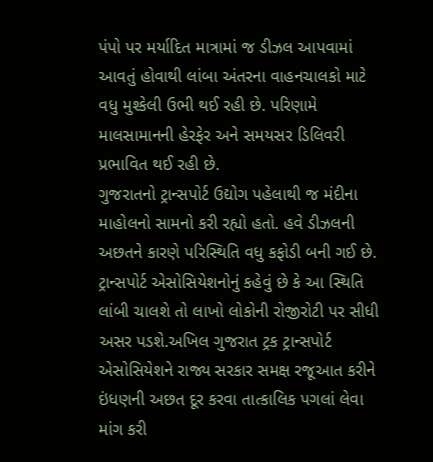પંપો પર મર્યાદિત માત્રામાં જ ડીઝલ આપવામાં આવતું હોવાથી લાંબા અંતરના વાહનચાલકો માટે વધુ મુશ્કેલી ઉભી થઈ રહી છે. પરિણામે માલસામાનની હેરફેર અને સમયસર ડિલિવરી પ્રભાવિત થઈ રહી છે.
ગુજરાતનો ટ્રાન્સપોર્ટ ઉદ્યોગ પહેલાથી જ મંદીના માહોલનો સામનો કરી રહ્યો હતો. હવે ડીઝલની અછતને કારણે પરિસ્થિતિ વધુ કફોડી બની ગઈ છે. ટ્રાન્સપોર્ટ એસોસિયેશનોનું કહેવું છે કે આ સ્થિતિ લાંબી ચાલશે તો લાખો લોકોની રોજીરોટી પર સીધી અસર પડશે.અખિલ ગુજરાત ટ્રક ટ્રાન્સપોર્ટ એસોસિયેશને રાજ્ય સરકાર સમક્ષ રજૂઆત કરીને ઇંધણની અછત દૂર કરવા તાત્કાલિક પગલાં લેવા માંગ કરી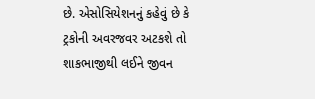છે. એસોસિયેશનનું કહેવું છે કે ટ્રકોની અવરજવર અટકશે તો શાકભાજીથી લઈને જીવન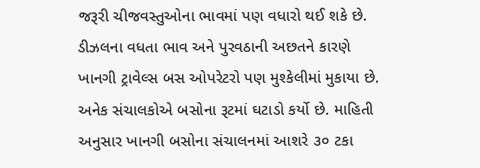જરૂરી ચીજવસ્તુઓના ભાવમાં પણ વધારો થઈ શકે છે.
ડીઝલના વધતા ભાવ અને પુરવઠાની અછતને કારણે ખાનગી ટ્રાવેલ્સ બસ ઓપરેટરો પણ મુશ્કેલીમાં મુકાયા છે. અનેક સંચાલકોએ બસોના રૂટમાં ઘટાડો કર્યો છે. માહિતી અનુસાર ખાનગી બસોના સંચાલનમાં આશરે ૩૦ ટકા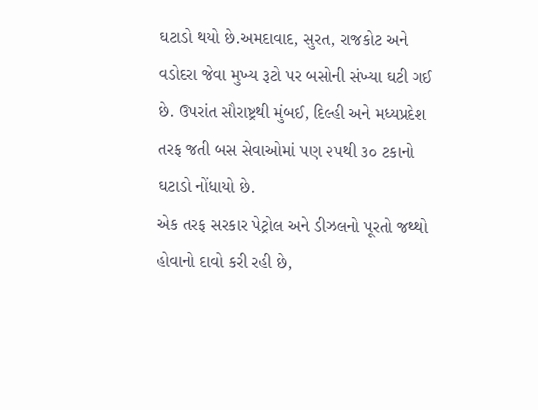ઘટાડો થયો છે.અમદાવાદ, સુરત, રાજકોટ અને વડોદરા જેવા મુખ્ય રૂટો પર બસોની સંખ્યા ઘટી ગઈ છે. ઉપરાંત સૌરાષ્ટ્રથી મુંબઈ, દિલ્હી અને મધ્યપ્રદેશ તરફ જતી બસ સેવાઓમાં પણ ૨૫થી ૩૦ ટકાનો ઘટાડો નોંધાયો છે.
એક તરફ સરકાર પેટ્રોલ અને ડીઝલનો પૂરતો જથ્થો હોવાનો દાવો કરી રહી છે,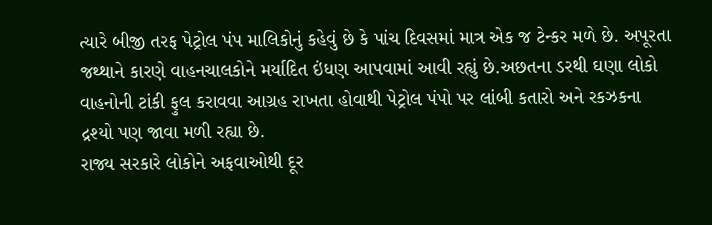ત્યારે બીજી તરફ પેટ્રોલ પંપ માલિકોનું કહેવું છે કે પાંચ દિવસમાં માત્ર એક જ ટેન્કર મળે છે. અપૂરતા જથ્થાને કારણે વાહનચાલકોને મર્યાદિત ઇંધણ આપવામાં આવી રહ્યું છે.અછતના ડરથી ઘણા લોકો વાહનોની ટાંકી ફુલ કરાવવા આગ્રહ રાખતા હોવાથી પેટ્રોલ પંપો પર લાંબી કતારો અને રકઝકના દ્રશ્યો પણ જાવા મળી રહ્યા છે.
રાજ્ય સરકારે લોકોને અફવાઓથી દૂર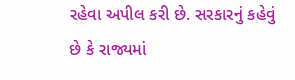રહેવા અપીલ કરી છે. સરકારનું કહેવું છે કે રાજ્યમાં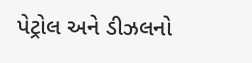પેટ્રોલ અને ડીઝલનો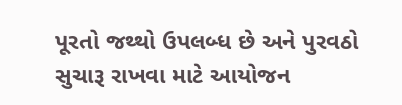પૂરતો જથ્થો ઉપલબ્ધ છે અને પુરવઠો સુચારૂ રાખવા માટે આયોજન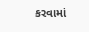કરવામાં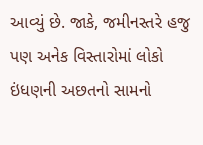આવ્યું છે. જાકે, જમીનસ્તરે હજુ પણ અનેક વિસ્તારોમાં લોકો ઇંધણની અછતનો સામનો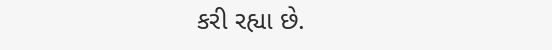કરી રહ્યા છે.